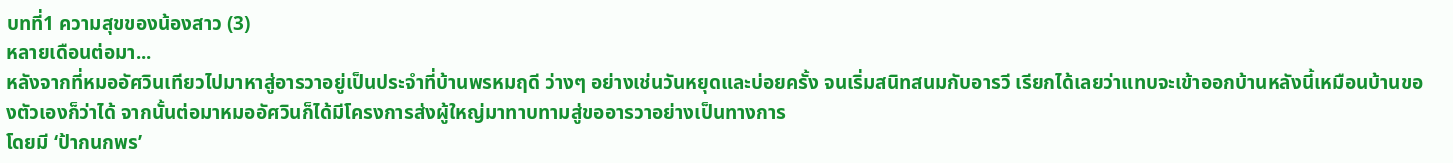บทที่1 ความสุขของน้องสาว (3)
หลายเดือนต่อมา...
หลังจากที่หมออัศวินเทียวไปมาหาสู่อารวาอยู่เป็นประจำที่บ้านพรหมฤดี ว่างๆ อย่างเช่นวันหยุดและบ่อยครั้ง จนเริ่มสนิทสนมกับอารวี เรียกได้เลยว่าแทบจะเข้าออกบ้านหลังนี้เหมือนบ้านของตัวเองก็ว่าได้ จากนั้นต่อมาหมออัศวินก็ได้มีโครงการส่งผู้ใหญ่มาทาบทามสู่ขออารวาอย่างเป็นทางการ
โดยมี ‘ป้ากนกพร’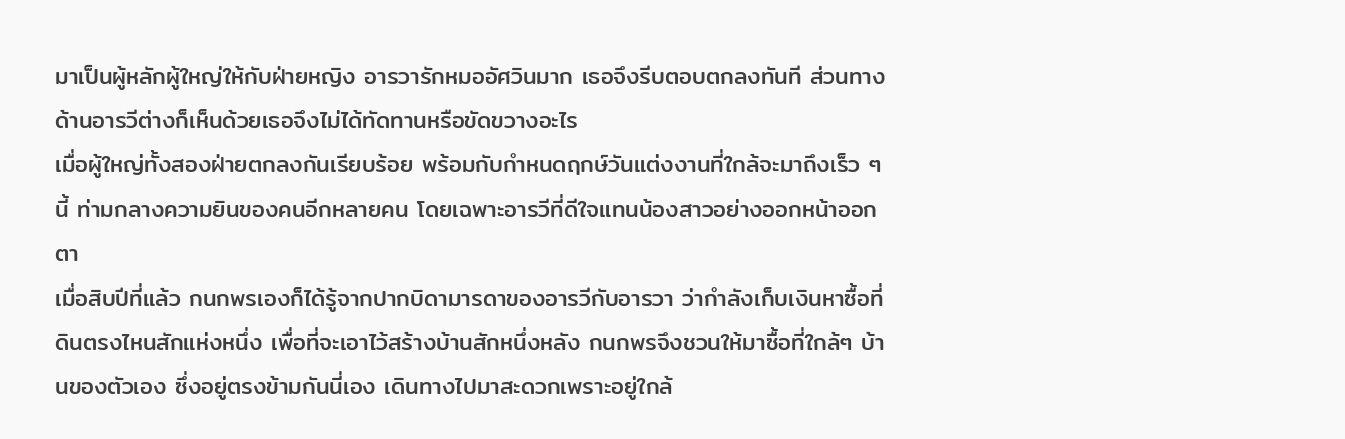มาเป็นผู้หลักผู้ใหญ่ให้กับฝ่ายหญิง อารวารักหมออัศวินมาก เธอจึงรีบตอบตกลงทันที ส่วนทางด้านอารวีต่างก็เห็นด้วยเธอจึงไม่ได้ทัดทานหรือขัดขวางอะไร
เมื่อผู้ใหญ่ทั้งสองฝ่ายตกลงกันเรียบร้อย พร้อมกับกำหนดฤกษ์วันแต่งงานที่ใกล้จะมาถึงเร็ว ๆ นี้ ท่ามกลางความยินของคนอีกหลายคน โดยเฉพาะอารวีที่ดีใจแทนน้องสาวอย่างออกหน้าออกตา
เมื่อสิบปีที่แล้ว กนกพรเองก็ได้รู้จากปากบิดามารดาของอารวีกับอารวา ว่ากำลังเก็บเงินหาซื้อที่ดินตรงไหนสักแห่งหนึ่ง เพื่อที่จะเอาไว้สร้างบ้านสักหนึ่งหลัง กนกพรจึงชวนให้มาซื้อที่ใกล้ๆ บ้านของตัวเอง ซึ่งอยู่ตรงข้ามกันนี่เอง เดินทางไปมาสะดวกเพราะอยู่ใกล้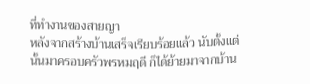ที่ทำงานของสายญา
หลังจากสร้างบ้านเสร็จเรียบร้อยแล้ว นับตั้งแต่นั้นมาครอบครัวพรหมฤดี ก็ได้ย้ายมาจากบ้าน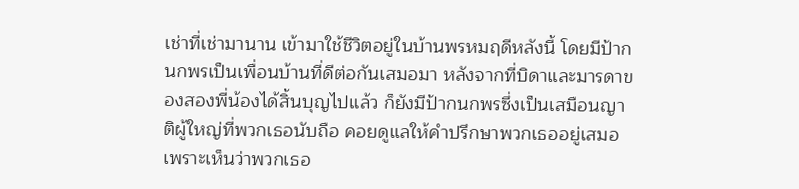เช่าที่เช่ามานาน เข้ามาใช้ชีวิตอยู่ในบ้านพรหมฤดีหลังนี้ โดยมีป้ากนกพรเป็นเพื่อนบ้านที่ดีต่อกันเสมอมา หลังจากที่บิดาและมารดาของสองพี่น้องได้สิ้นบุญไปแล้ว ก็ยังมีป้ากนกพรซึ่งเป็นเสมือนญาติผู้ใหญ่ที่พวกเธอนับถือ คอยดูแลให้คำปรึกษาพวกเธออยู่เสมอ เพราะเห็นว่าพวกเธอ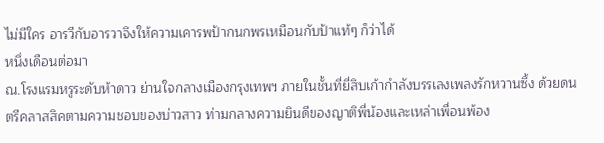ไม่มีใคร อารวีกับอารวาจึงให้ความเคารพป้ากนกพรเหมือนกับป้าแท้ๆ ก็ว่าได้
หนึ่งเดือนต่อมา
ณ.โรงแรมหรูระดับห้าดาว ย่านใจกลางเมืองกรุงเทพฯ ภายในชั้นที่ยี่สิบเก้ากำลังบรรเลงเพลงรักหวานซึ้ง ด้วยดนตรีคลาสสิคตามความชอบของบ่าวสาว ท่ามกลางความยินดีของญาติพี่น้องและเหล่าเพื่อนพ้อง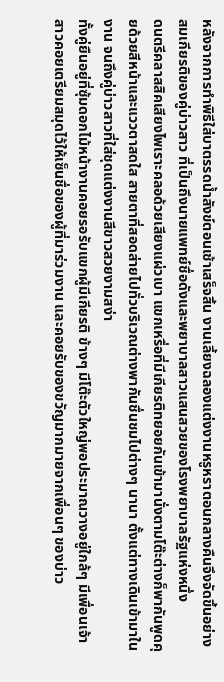หลังจากการทำพิธีใส่บาตรรดน้ำสังข์ตอนเช้าเสร็จสิ้น งานเลี้ยงฉลองแต่งงานหรูหราตอนกลางคืนจึงจัดขึ้นอย่างสมเกียรติของคู่บ่าวสาว ที่เป็นถึงนายแพทย์ชื่อดังและพยาบาลสาวแสนสวยของโรงพยาบาลรัฐแห่งหนึ่ง
ดนตรีคลาสสิคเสียงไพเราะคลอด้วยเสียงแผ่วเบา แขกเหรื่อที่มีเกียรติทยอยกันเข้ามานั่งตามโต๊ะต่างก็พากันพูดคุยด้วยสีหน้าและแววตาสดใส สายตาที่สอดส่ายไปทั่วบริเวณต่างพากันชื่นชมไปต่างๆ นานา ตั้งแต่ทางเดินเข้ามาในงาน จนถึงคู่บ่าวสาวที่ใส่ชุดแต่งงานสีขาวสวยงามสง่า
ทั้งคู่ยืนอยู่ที่ซุ้มดอกไม้หน้างานคอยรอรับแขกผู้มีเกียรติ ข้างๆ มีโต๊ะตัวใหญ่พอประมาณวางอยู่ใกล้ๆ มีเพื่อนเจ้าสาวคอยเตรียมสมุดไว้ให้เซ็นชื่อของผู้ที่มาร่วมงาน และคอยรับของขวัญมากมายจากเพื่อนๆ ของบ่าว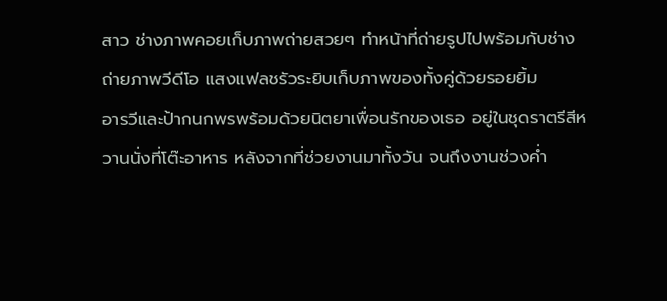สาว ช่างภาพคอยเก็บภาพถ่ายสวยๆ ทำหน้าที่ถ่ายรูปไปพร้อมกับช่างถ่ายภาพวีดีโอ แสงแฟลชรัวระยิบเก็บภาพของทั้งคู่ด้วยรอยยิ้ม
อารวีและป้ากนกพรพร้อมด้วยนิตยาเพื่อนรักของเธอ อยู่ในชุดราตรีสีหวานนั่งที่โต๊ะอาหาร หลังจากที่ช่วยงานมาทั้งวัน จนถึงงานช่วงค่ำ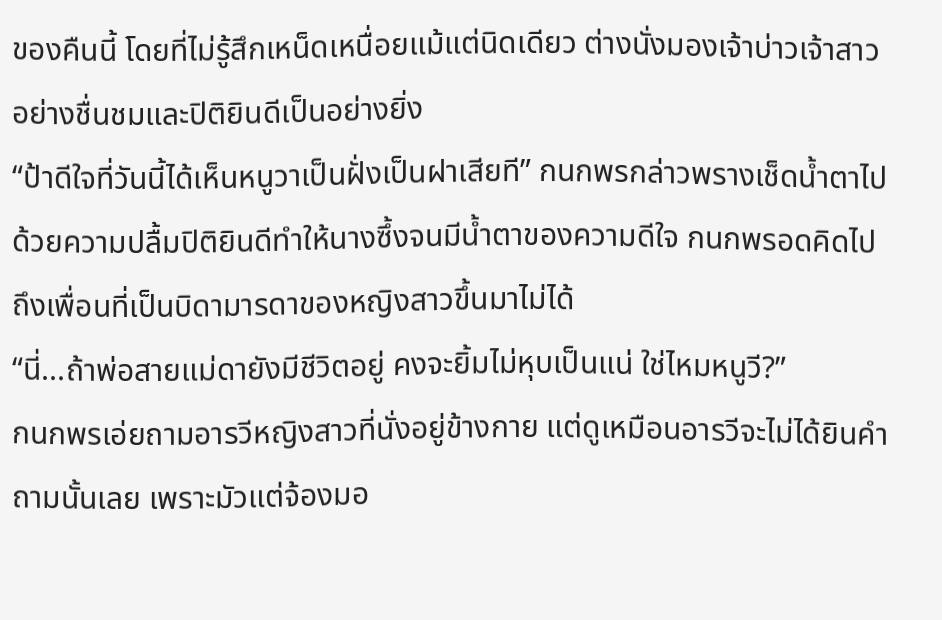ของคืนนี้ โดยที่ไม่รู้สึกเหน็ดเหนื่อยแม้แต่นิดเดียว ต่างนั่งมองเจ้าบ่าวเจ้าสาวอย่างชื่นชมและปิติยินดีเป็นอย่างยิ่ง
“ป้าดีใจที่วันนี้ได้เห็นหนูวาเป็นฝั่งเป็นฝาเสียที” กนกพรกล่าวพรางเช็ดน้ำตาไปด้วยความปลื้มปิติยินดีทำให้นางซึ้งจนมีน้ำตาของความดีใจ กนกพรอดคิดไปถึงเพื่อนที่เป็นบิดามารดาของหญิงสาวขึ้นมาไม่ได้
“นี่...ถ้าพ่อสายแม่ดายังมีชีวิตอยู่ คงจะยิ้มไม่หุบเป็นแน่ ใช่ไหมหนูวี?”
กนกพรเอ่ยถามอารวีหญิงสาวที่นั่งอยู่ข้างกาย แต่ดูเหมือนอารวีจะไม่ได้ยินคำถามนั้นเลย เพราะมัวแต่จ้องมอ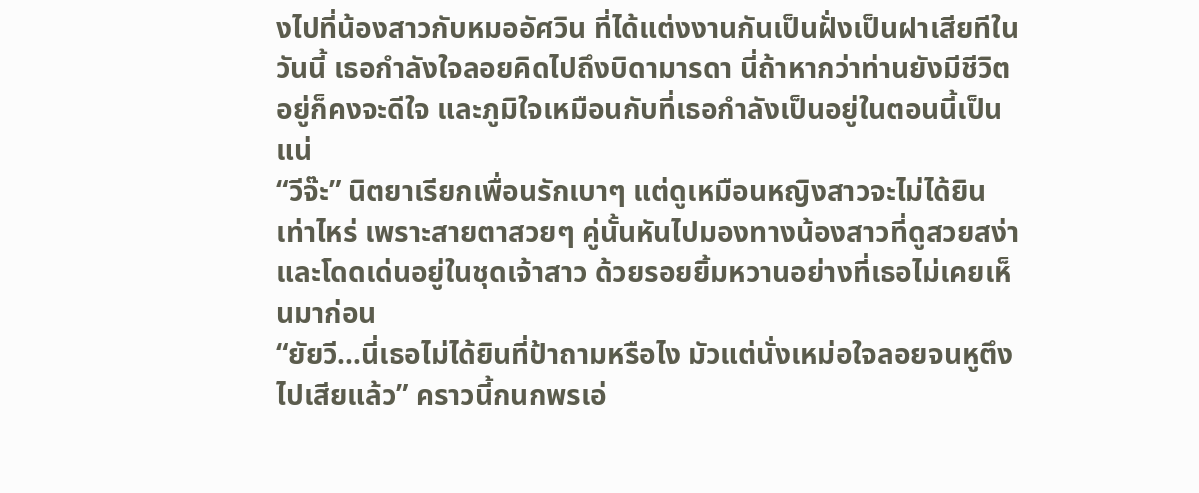งไปที่น้องสาวกับหมออัศวิน ที่ได้แต่งงานกันเป็นฝั่งเป็นฝาเสียทีในวันนี้ เธอกำลังใจลอยคิดไปถึงบิดามารดา นี่ถ้าหากว่าท่านยังมีชีวิตอยู่ก็คงจะดีใจ และภูมิใจเหมือนกับที่เธอกำลังเป็นอยู่ในตอนนี้เป็นแน่
“วีจ๊ะ” นิตยาเรียกเพื่อนรักเบาๆ แต่ดูเหมือนหญิงสาวจะไม่ได้ยินเท่าไหร่ เพราะสายตาสวยๆ คู่นั้นหันไปมองทางน้องสาวที่ดูสวยสง่าและโดดเด่นอยู่ในชุดเจ้าสาว ด้วยรอยยิ้มหวานอย่างที่เธอไม่เคยเห็นมาก่อน
“ยัยวี...นี่เธอไม่ได้ยินที่ป้าถามหรือไง มัวแต่นั่งเหม่อใจลอยจนหูตึงไปเสียแล้ว” คราวนี้กนกพรเอ่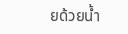ยด้วยน้ำ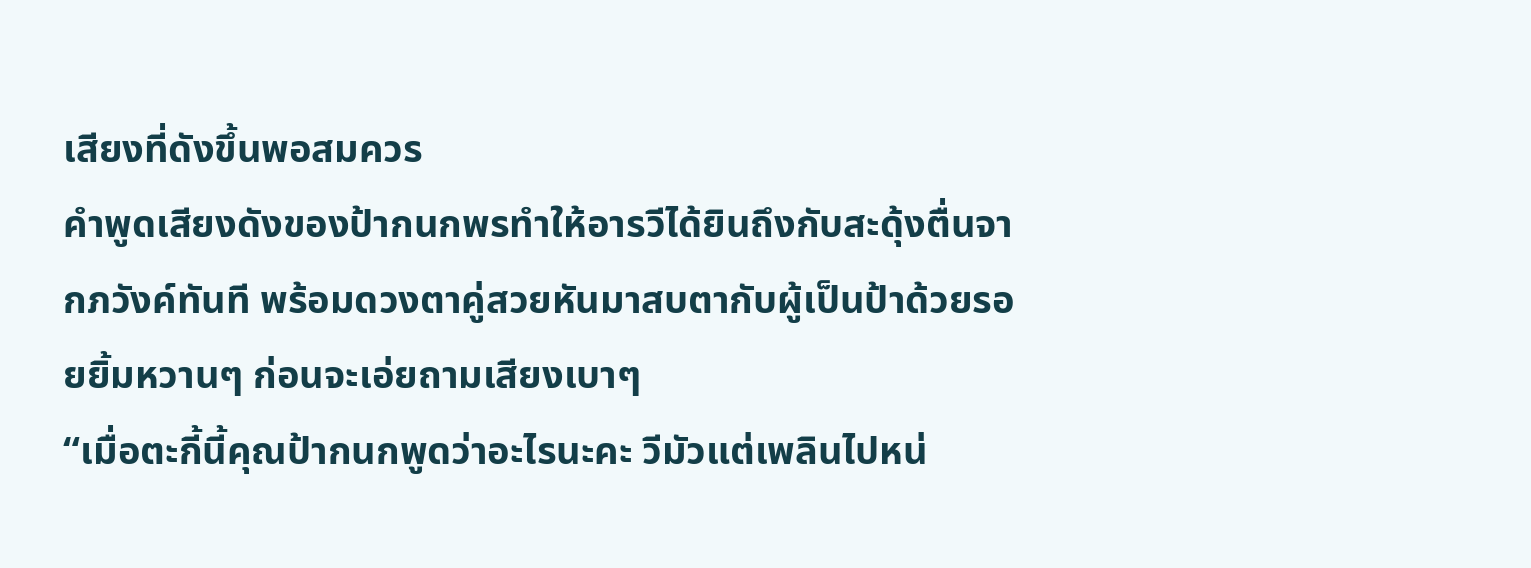เสียงที่ดังขึ้นพอสมควร
คำพูดเสียงดังของป้ากนกพรทำให้อารวีได้ยินถึงกับสะดุ้งตื่นจากภวังค์ทันที พร้อมดวงตาคู่สวยหันมาสบตากับผู้เป็นป้าด้วยรอยยิ้มหวานๆ ก่อนจะเอ่ยถามเสียงเบาๆ
“เมื่อตะกี้นี้คุณป้ากนกพูดว่าอะไรนะคะ วีมัวแต่เพลินไปหน่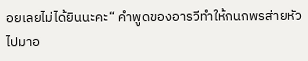อยเลยไม่ได้ยินนะคะ“ คำพูดของอารวีทำให้กนกพรส่ายหัวไปมาอ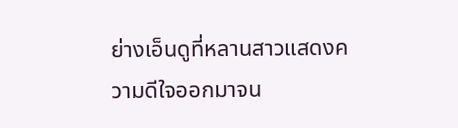ย่างเอ็นดูที่หลานสาวแสดงความดีใจออกมาจน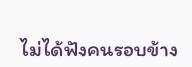ไม่ได้ฟังคนรอบข้าง